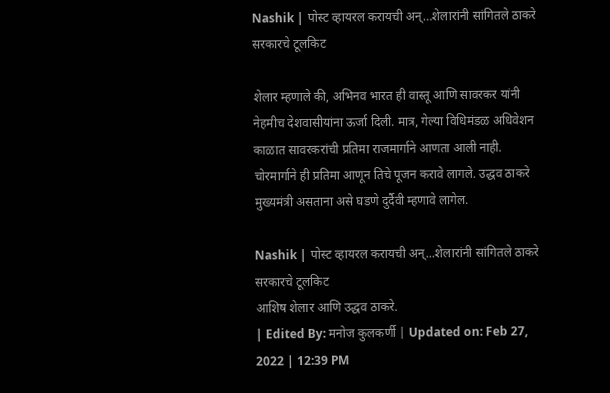Nashik | पोस्ट व्हायरल करायची अन्…शेलारांनी सांगितले ठाकरे सरकारचे टूलकिट

शेलार म्हणाले की, अभिनव भारत ही वास्तू आणि सावरकर यांनी नेहमीच देशवासीयांना ऊर्जा दिली. मात्र, गेल्या विधिमंडळ अधिवेशन काळात सावरकरांची प्रतिमा राजमार्गाने आणता आली नाही. चोरमार्गाने ही प्रतिमा आणून तिचे पूजन करावे लागले. उद्धव ठाकरे मुख्यमंत्री असताना असे घडणे दुर्दैवी म्हणावे लागेल.

Nashik | पोस्ट व्हायरल करायची अन्...शेलारांनी सांगितले ठाकरे सरकारचे टूलकिट
आशिष शेलार आणि उद्धव ठाकरे.
| Edited By: मनोज कुलकर्णी | Updated on: Feb 27, 2022 | 12:39 PM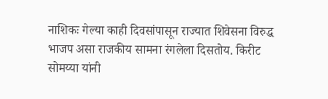नाशिकः गेल्या काही दिवसांपासून राज्यात शिवेसना विरुद्ध भाजप असा राजकीय सामना रंगलेला दिसतोय. किरीट सोमय्या यांनी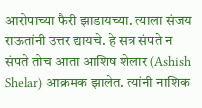आरोपाच्या फैरी झाडायच्या. त्याला संजय राऊतांनी उत्तर द्यायचे. हे सत्र संपते न संपते तोच आता आशिष शेलार (Ashish Shelar) आक्रमक झालेत. त्यांनी नाशिक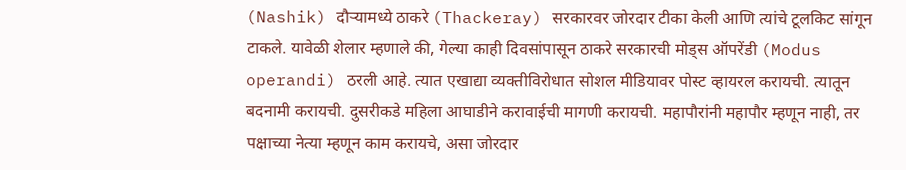(Nashik) दौऱ्यामध्ये ठाकरे (Thackeray) सरकारवर जोरदार टीका केली आणि त्यांचे टूलकिट सांगून टाकले. यावेळी शेलार म्हणाले की, गेल्या काही दिवसांपासून ठाकरे सरकारची मोड्स ऑपरेंडी (Modus operandi) ठरली आहे. त्यात एखाद्या व्यक्तीविरोधात सोशल मीडियावर पोस्ट व्हायरल करायची. त्यातून बदनामी करायची. दुसरीकडे महिला आघाडीने करावाईची मागणी करायची. महापौरांनी महापौर म्हणून नाही, तर पक्षाच्या नेत्या म्हणून काम करायचे, असा जोरदार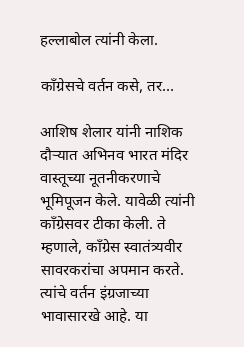हल्लाबोल त्यांनी केला.

काँग्रेसचे वर्तन कसे, तर…

आशिष शेलार यांनी नाशिक दौऱ्यात अभिनव भारत मंदिर वास्तूच्या नूतनीकरणाचे भूमिपूजन केले. यावेळी त्यांनी काँग्रेसवर टीका केली. ते म्हणाले, काँग्रेस स्वातंत्र्यवीर सावरकरांचा अपमान करते. त्यांचे वर्तन इंग्रजाच्या भावासारखे आहे. या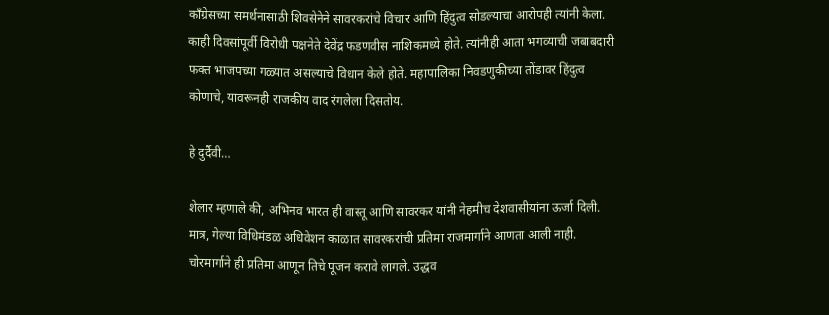काँग्रेसच्या समर्थनासाठी शिवसेनेने सावरकरांचे विचार आणि हिंदुत्व सोडल्याचा आरोपही त्यांनी केला. काही दिवसांपूर्वी विरोधी पक्षनेते देवेंद्र फडणवीस नाशिकमध्ये होते. त्यांनीही आता भगव्याची जबाबदारी फक्त भाजपच्या गळ्यात असल्याचे विधान केले होते. महापालिका निवडणुकीच्या तोंडावर हिंदुत्व कोणाचे, यावरूनही राजकीय वाद रंगलेला दिसतोय.

हे दुर्दैवी…

शेलार म्हणाले की, अभिनव भारत ही वास्तू आणि सावरकर यांनी नेहमीच देशवासीयांना ऊर्जा दिली. मात्र, गेल्या विधिमंडळ अधिवेशन काळात सावरकरांची प्रतिमा राजमार्गाने आणता आली नाही. चोरमार्गाने ही प्रतिमा आणून तिचे पूजन करावे लागले. उद्धव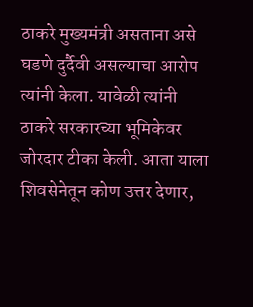ठाकरे मुख्यमंत्री असताना असे घडणे दुर्दैवी असल्याचा आरोप त्यांनी केला. यावेळी त्यांनी ठाकरे सरकारच्या भूमिकेवर जोरदार टीका केली. आता याला शिवसेनेतून कोण उत्तर देणार,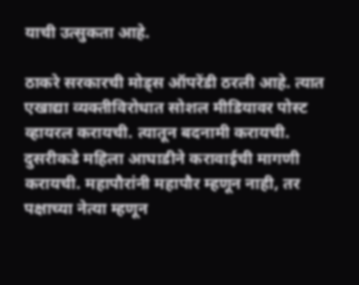याची उत्सुकता आहे.

ठाकरे सरकारची मोड्स ऑपरेंडी ठरली आहे. त्यात एखाद्या व्यक्तीविरोधात सोशल मीडियावर पोस्ट व्हायरल करायची. त्यातून बदनामी करायची. दुसरीकडे महिला आघाडीने करावाईची मागणी करायची. महापौरांनी महापौर म्हणून नाही, तर पक्षाच्या नेत्या म्हणून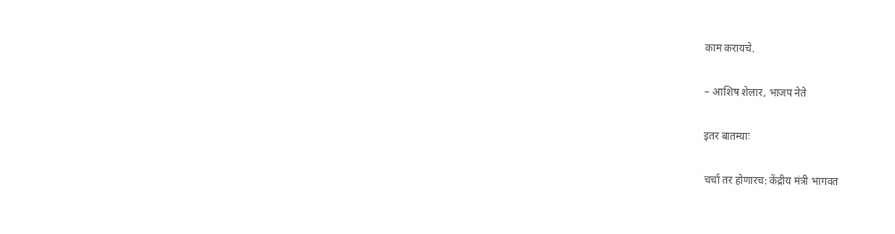काम करायचे.

– आशिष शेलार, भाजप नेते

इतर बातम्याः

चर्चा तर होणारच: केंद्रीय मंत्री भागवत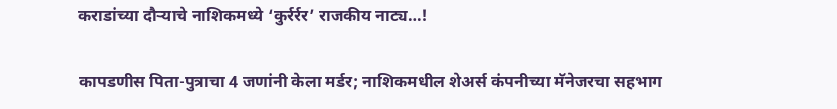कराडांच्या दौऱ्याचे नाशिकमध्ये ‘कुर्रर्रर’ राजकीय नाट्य…!

कापडणीस पिता-पुत्राचा 4 जणांनी केला मर्डर; नाशिकमधील शेअर्स कंपनीच्या मॅनेजरचा सहभाग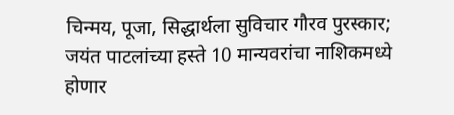चिन्मय, पूजा, सिद्धार्थला सुविचार गौरव पुरस्कार; जयंत पाटलांच्या हस्ते 10 मान्यवरांचा नाशिकमध्ये होणार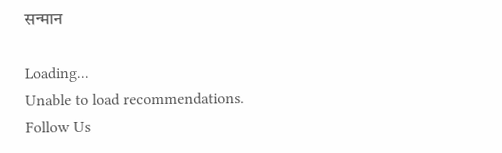सन्मान

Loading...
Unable to load recommendations.
Follow Us